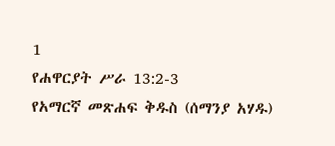1
የሐዋርያት ሥራ 13:2-3
የአማርኛ መጽሐፍ ቅዱስ (ሰማንያ አሃዱ)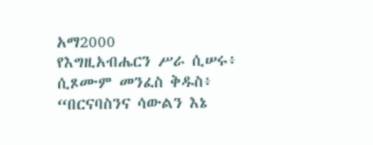አማ2000
የእግዚአብሔርን ሥራ ሲሠሩ፥ ሲጾሙም መንፈስ ቅዱስ፥ “በርናባስንና ሳውልን እኔ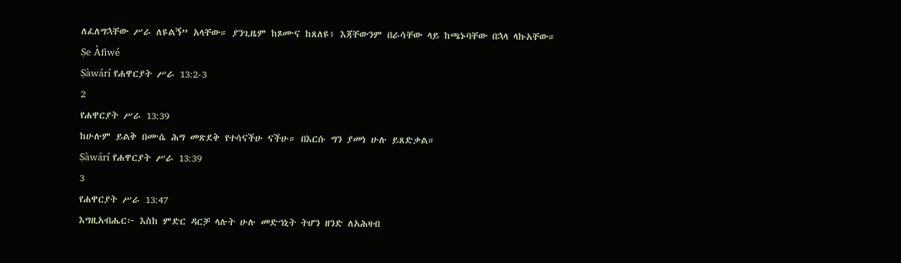ለፈለግኋቸው ሥራ ለዩልኝ” አላቸው። ያንጊዜም ከጾሙና ከጸለዩ፥ እጃቸውንም በራሳቸው ላይ ከጫኑባቸው በኋላ ላኩአቸው።
Ṣe Àfiwé
Ṣàwárí የሐዋርያት ሥራ 13:2-3
2
የሐዋርያት ሥራ 13:39
ከሁሉም ይልቅ በሙሴ ሕግ መጽደቅ የተሳናችሁ ናችሁ። በእርሱ ግን ያመነ ሁሉ ይጸድቃል።
Ṣàwárí የሐዋርያት ሥራ 13:39
3
የሐዋርያት ሥራ 13:47
እግዚአብሔር፦ እስከ ምድር ዳርቻ ላሉት ሁሉ መድኀኒት ትሆን ዘንድ ለአሕዛብ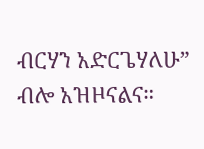ብርሃን አድርጌሃለሁ” ብሎ አዝዞናልና።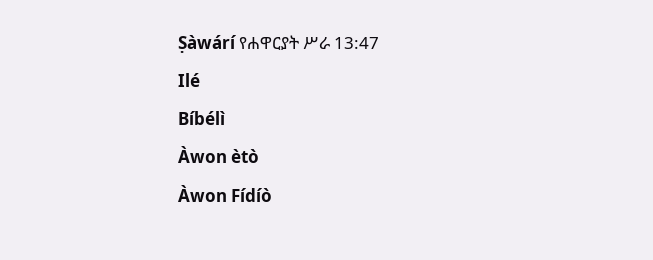Ṣàwárí የሐዋርያት ሥራ 13:47
Ilé
Bíbélì
Àwon ètò
Àwon Fídíò